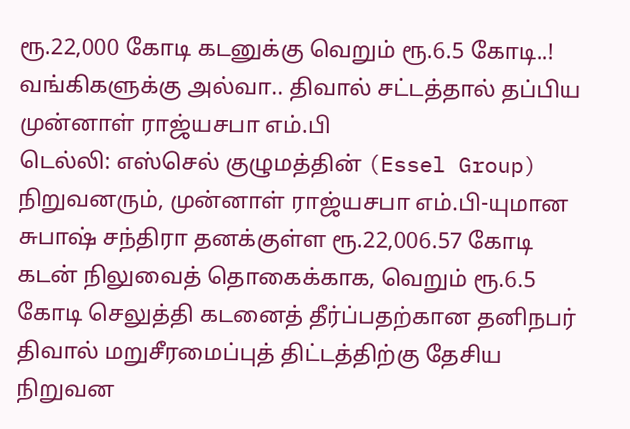ரூ.22,000 கோடி கடனுக்கு வெறும் ரூ.6.5 கோடி..! வங்கிகளுக்கு அல்வா.. திவால் சட்டத்தால் தப்பிய முன்னாள் ராஜ்யசபா எம்.பி
டெல்லி: எஸ்செல் குழுமத்தின் (Essel Group) நிறுவனரும், முன்னாள் ராஜ்யசபா எம்.பி-யுமான சுபாஷ் சந்திரா தனக்குள்ள ரூ.22,006.57 கோடி கடன் நிலுவைத் தொகைக்காக, வெறும் ரூ.6.5 கோடி செலுத்தி கடனைத் தீர்ப்பதற்கான தனிநபர் திவால் மறுசீரமைப்புத் திட்டத்திற்கு தேசிய நிறுவன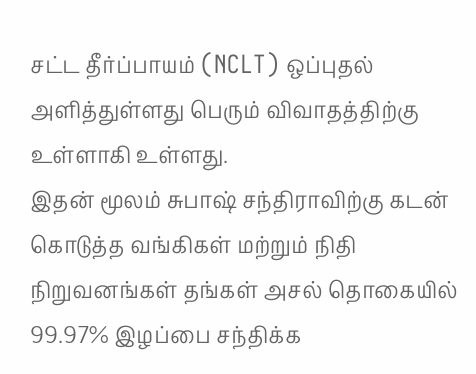சட்ட தீர்ப்பாயம் (NCLT) ஒப்புதல் அளித்துள்ளது பெரும் விவாதத்திற்கு உள்ளாகி உள்ளது.
இதன் மூலம் சுபாஷ் சந்திராவிற்கு கடன் கொடுத்த வங்கிகள் மற்றும் நிதி நிறுவனங்கள் தங்கள் அசல் தொகையில் 99.97% இழப்பை சந்திக்க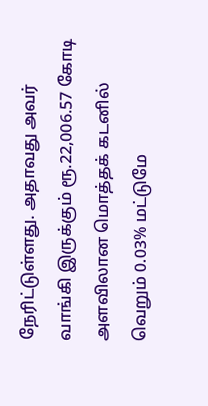நேரிட்டுள்ளது. அதாவது அவர் வாங்கி இருக்கும் ரூ.22,006.57 கோடி அளவிலான மொத்தக் கடனில் வெறும் 0.03% மட்டுமே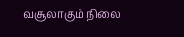வசூலாகும் நிலை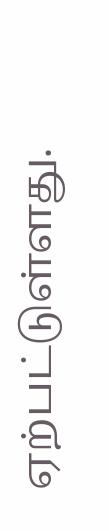ஏற்பட்டுள்ளது.